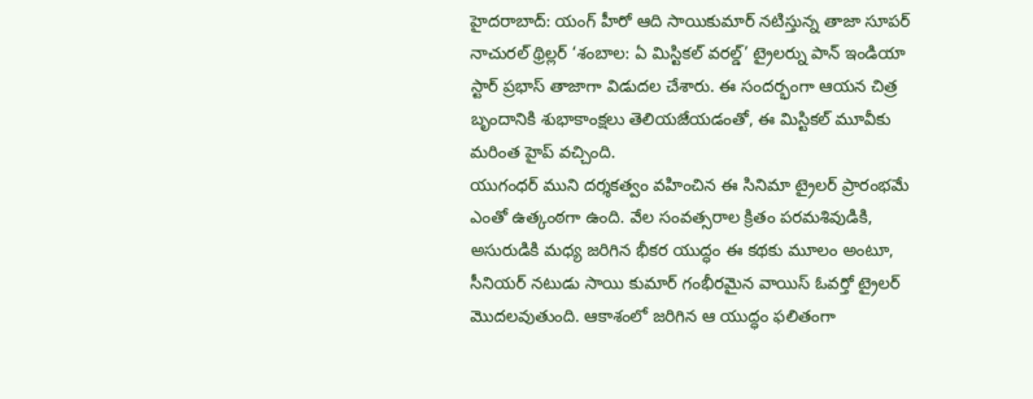హైదరాబాద్: యంగ్ హీరో ఆది సాయికుమార్ నటిస్తున్న తాజా సూపర్ నాచురల్ థ్రిల్లర్ ‘శంబాల: ఏ మిస్టికల్ వరల్డ్’ ట్రైలర్ను పాన్ ఇండియా స్టార్ ప్రభాస్ తాజాగా విడుదల చేశారు. ఈ సందర్భంగా ఆయన చిత్ర బృందానికి శుభాకాంక్షలు తెలియజేయడంతో, ఈ మిస్టికల్ మూవీకు మరింత హైప్ వచ్చింది.
యుగంధర్ ముని దర్శకత్వం వహించిన ఈ సినిమా ట్రైలర్ ప్రారంభమే ఎంతో ఉత్కంఠగా ఉంది. వేల సంవత్సరాల క్రితం పరమశివుడికి, అసురుడికి మధ్య జరిగిన భీకర యుద్ధం ఈ కథకు మూలం అంటూ, సీనియర్ నటుడు సాయి కుమార్ గంభీరమైన వాయిస్ ఓవర్తో ట్రైలర్ మొదలవుతుంది. ఆకాశంలో జరిగిన ఆ యుద్ధం ఫలితంగా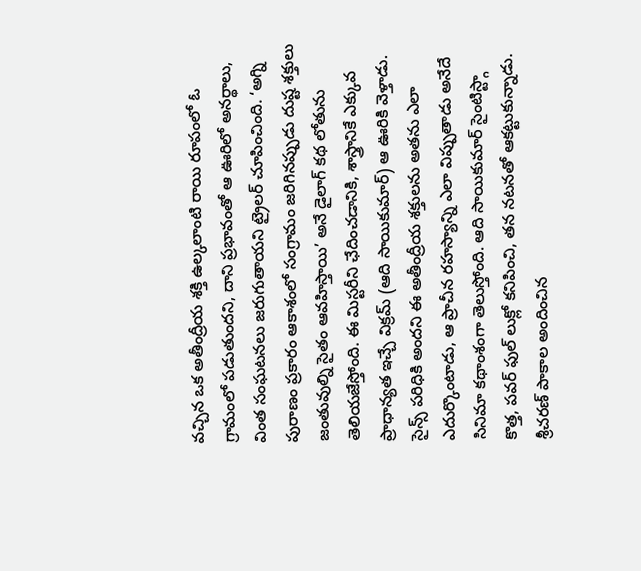వచ్చిన ఒక అతీంద్రీయ శక్తి ఉల్కలాంటి రాయి రూపంలో ఓ గ్రామంలో పడుతుందని, దాని ప్రభావంతో ఆ ఊరిలో అనర్థాలు, వింత సంఘటనలు జరుగుతాయని ట్రైలర్ చూపించింది. ‘అగ్ని పురాణం ప్రకారం ఆకాశంలో సంగ్రామం జరిగినప్పుడు దుష్ట శక్తులు జంతువుల్ని సైతం ఆవహిస్తాయి’ అనే డైలాగ్ కథ లోతును తెలియజేస్తోంది. ఈ మిస్టరీని ఛేదించడానికి, శాస్త్రానికే ఎక్కువ ప్రాధాన్యత ఇచ్చే విక్రమ్ (ఆది సాయికుమార్) ఆ ఊరికి వెళ్తాడు. సైన్స్ పరిధికి అందని ఈ అతీంద్రీయ శక్తులను అతను ఎలా ఎదుర్కొంటాడు, ఆ ప్రాచీన రహస్యాన్ని ఎలా విప్పుతాడు అనేదే సినిమా కథాంశంగా తెలుస్తోంది. ఆది సాయికుమార్ సైంటిస్ట్గా కొత్త, పవర్ ఫుల్ లుక్లో కనిపించి, తన నటనతో ఆకట్టుకున్నాడు. శ్రీచరణ్ పాకాల అందించిన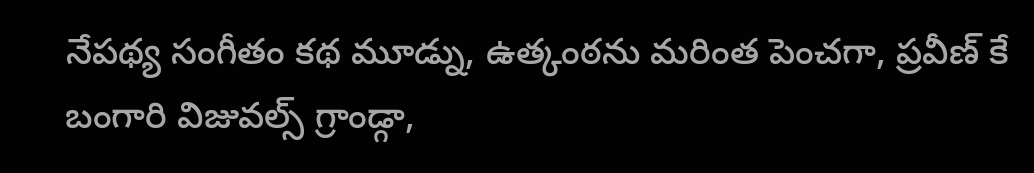నేపథ్య సంగీతం కథ మూడ్ను, ఉత్కంఠను మరింత పెంచగా, ప్రవీణ్ కే బంగారి విజువల్స్ గ్రాండ్గా,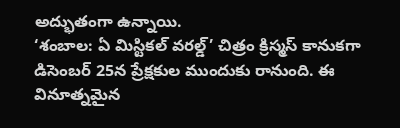అద్భుతంగా ఉన్నాయి.
‘శంబాల: ఏ మిస్టికల్ వరల్డ్’ చిత్రం క్రిస్మస్ కానుకగా డిసెంబర్ 25న ప్రేక్షకుల ముందుకు రానుంది. ఈ వినూత్నమైన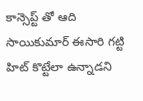కాన్సెప్ట్ తో ఆది సాయికుమార్ ఈసారి గట్టి హిట్ కొట్టేలా ఉన్నాడని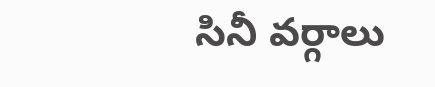సినీ వర్గాలు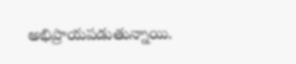అభిప్రాయపడుతున్నాయి.